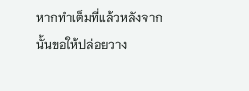หากทำเต็มที่แล้วหลังจากนั้นขอให้ปล่อยวาง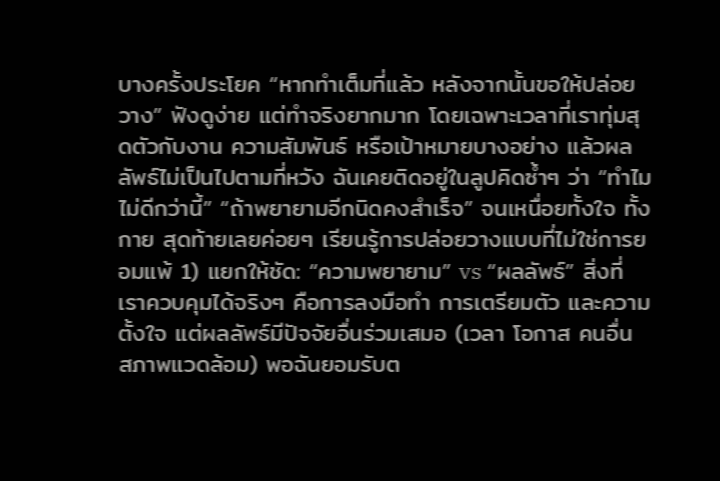บางครั้งประโยค “หากทำเต็มที่แล้ว หลังจากนั้นขอให้ปล่อยวาง” ฟังดูง่าย แต่ทำจริงยากมาก โดยเฉพาะเวลาที่เราทุ่มสุดตัวกับงาน ความสัมพันธ์ หรือเป้าหมายบางอย่าง แล้วผลลัพธ์ไม่เป็นไปตามที่หวัง ฉันเคยติดอยู่ในลูปคิดซ้ำๆ ว่า “ทำไมไม่ดีกว่านี้” “ถ้าพยายามอีกนิดคงสำเร็จ” จนเหนื่อยทั้งใจ ทั้งกาย สุดท้ายเลยค่อยๆ เรียนรู้การปล่อยวางแบบที่ไม่ใช่การยอมแพ้ 1) แยกให้ชัด: “ความพยายาม” vs “ผลลัพธ์” สิ่งที่เราควบคุมได้จริงๆ คือการลงมือทำ การเตรียมตัว และความตั้งใจ แต่ผลลัพธ์มีปัจจัยอื่นร่วมเสมอ (เวลา โอกาส คนอื่น สภาพแวดล้อม) พอฉันยอมรับต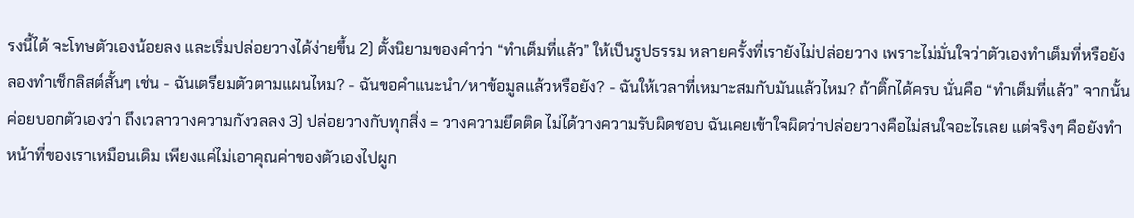รงนี้ได้ จะโทษตัวเองน้อยลง และเริ่มปล่อยวางได้ง่ายขึ้น 2) ตั้งนิยามของคำว่า “ทำเต็มที่แล้ว” ให้เป็นรูปธรรม หลายครั้งที่เรายังไม่ปล่อยวาง เพราะไม่มั่นใจว่าตัวเองทำเต็มที่หรือยัง ลองทำเช็กลิสต์สั้นๆ เช่น - ฉันเตรียมตัวตามแผนไหม? - ฉันขอคำแนะนำ/หาข้อมูลแล้วหรือยัง? - ฉันให้เวลาที่เหมาะสมกับมันแล้วไหม? ถ้าติ๊กได้ครบ นั่นคือ “ทำเต็มที่แล้ว” จากนั้นค่อยบอกตัวเองว่า ถึงเวลาวางความกังวลลง 3) ปล่อยวางกับทุกสิ่ง = วางความยึดติด ไม่ได้วางความรับผิดชอบ ฉันเคยเข้าใจผิดว่าปล่อยวางคือไม่สนใจอะไรเลย แต่จริงๆ คือยังทำหน้าที่ของเราเหมือนเดิม เพียงแค่ไม่เอาคุณค่าของตัวเองไปผูก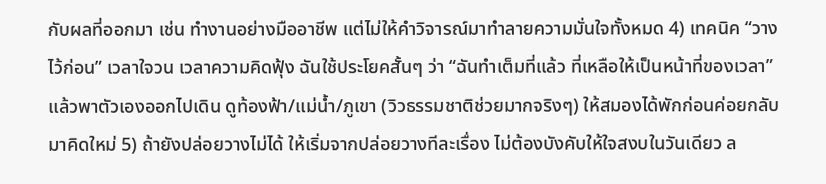กับผลที่ออกมา เช่น ทำงานอย่างมืออาชีพ แต่ไม่ให้คำวิจารณ์มาทำลายความมั่นใจทั้งหมด 4) เทคนิค “วางไว้ก่อน” เวลาใจวน เวลาความคิดฟุ้ง ฉันใช้ประโยคสั้นๆ ว่า “ฉันทำเต็มที่แล้ว ที่เหลือให้เป็นหน้าที่ของเวลา” แล้วพาตัวเองออกไปเดิน ดูท้องฟ้า/แม่น้ำ/ภูเขา (วิวธรรมชาติช่วยมากจริงๆ) ให้สมองได้พักก่อนค่อยกลับมาคิดใหม่ 5) ถ้ายังปล่อยวางไม่ได้ ให้เริ่มจากปล่อยวางทีละเรื่อง ไม่ต้องบังคับให้ใจสงบในวันเดียว ล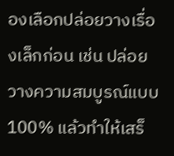องเลือกปล่อยวางเรื่องเล็กก่อน เช่น ปล่อยวางความสมบูรณ์แบบ 100% แล้วทำให้เสร็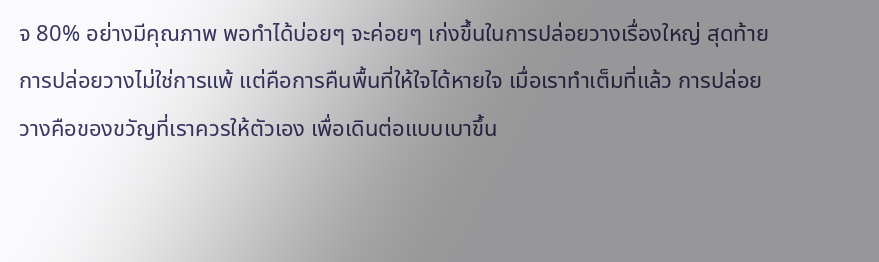จ 80% อย่างมีคุณภาพ พอทำได้บ่อยๆ จะค่อยๆ เก่งขึ้นในการปล่อยวางเรื่องใหญ่ สุดท้าย การปล่อยวางไม่ใช่การแพ้ แต่คือการคืนพื้นที่ให้ใจได้หายใจ เมื่อเราทำเต็มที่แล้ว การปล่อยวางคือของขวัญที่เราควรให้ตัวเอง เพื่อเดินต่อแบบเบาขึ้น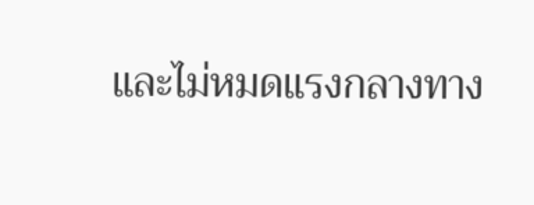และไม่หมดแรงกลางทาง